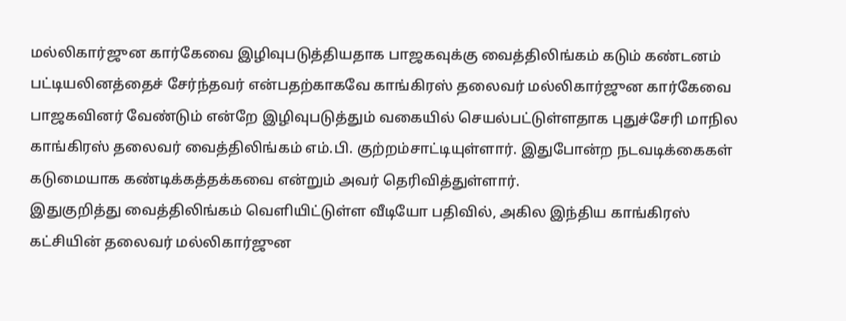மல்லிகார்ஜுன கார்கேவை இழிவுபடுத்தியதாக பாஜகவுக்கு வைத்திலிங்கம் கடும் கண்டனம்
பட்டியலினத்தைச் சேர்ந்தவர் என்பதற்காகவே காங்கிரஸ் தலைவர் மல்லிகார்ஜுன கார்கேவை பாஜகவினர் வேண்டும் என்றே இழிவுபடுத்தும் வகையில் செயல்பட்டுள்ளதாக புதுச்சேரி மாநில காங்கிரஸ் தலைவர் வைத்திலிங்கம் எம்.பி. குற்றம்சாட்டியுள்ளார். இதுபோன்ற நடவடிக்கைகள் கடுமையாக கண்டிக்கத்தக்கவை என்றும் அவர் தெரிவித்துள்ளார்.
இதுகுறித்து வைத்திலிங்கம் வெளியிட்டுள்ள வீடியோ பதிவில், அகில இந்திய காங்கிரஸ் கட்சியின் தலைவர் மல்லிகார்ஜுன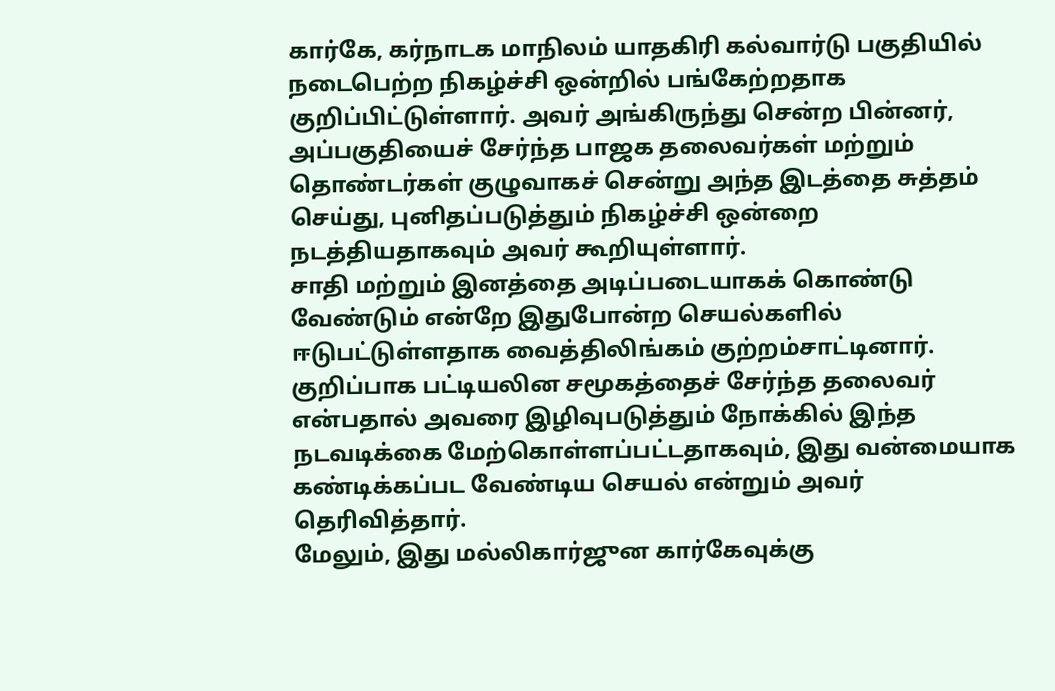கார்கே, கர்நாடக மாநிலம் யாதகிரி கல்வார்டு பகுதியில் நடைபெற்ற நிகழ்ச்சி ஒன்றில் பங்கேற்றதாக குறிப்பிட்டுள்ளார். அவர் அங்கிருந்து சென்ற பின்னர், அப்பகுதியைச் சேர்ந்த பாஜக தலைவர்கள் மற்றும் தொண்டர்கள் குழுவாகச் சென்று அந்த இடத்தை சுத்தம் செய்து, புனிதப்படுத்தும் நிகழ்ச்சி ஒன்றை நடத்தியதாகவும் அவர் கூறியுள்ளார்.
சாதி மற்றும் இனத்தை அடிப்படையாகக் கொண்டு வேண்டும் என்றே இதுபோன்ற செயல்களில் ஈடுபட்டுள்ளதாக வைத்திலிங்கம் குற்றம்சாட்டினார். குறிப்பாக பட்டியலின சமூகத்தைச் சேர்ந்த தலைவர் என்பதால் அவரை இழிவுபடுத்தும் நோக்கில் இந்த நடவடிக்கை மேற்கொள்ளப்பட்டதாகவும், இது வன்மையாக கண்டிக்கப்பட வேண்டிய செயல் என்றும் அவர் தெரிவித்தார்.
மேலும், இது மல்லிகார்ஜுன கார்கேவுக்கு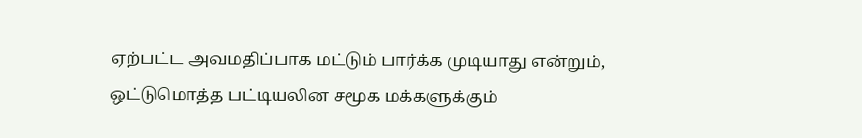ஏற்பட்ட அவமதிப்பாக மட்டும் பார்க்க முடியாது என்றும், ஒட்டுமொத்த பட்டியலின சமூக மக்களுக்கும்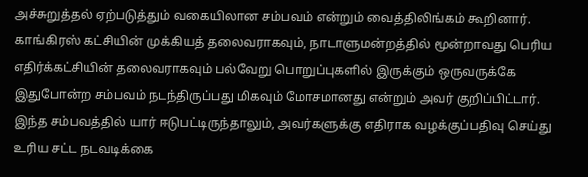அச்சுறுத்தல் ஏற்படுத்தும் வகையிலான சம்பவம் என்றும் வைத்திலிங்கம் கூறினார். காங்கிரஸ் கட்சியின் முக்கியத் தலைவராகவும், நாடாளுமன்றத்தில் மூன்றாவது பெரிய எதிர்க்கட்சியின் தலைவராகவும் பல்வேறு பொறுப்புகளில் இருக்கும் ஒருவருக்கே இதுபோன்ற சம்பவம் நடந்திருப்பது மிகவும் மோசமானது என்றும் அவர் குறிப்பிட்டார்.
இந்த சம்பவத்தில் யார் ஈடுபட்டிருந்தாலும், அவர்களுக்கு எதிராக வழக்குப்பதிவு செய்து உரிய சட்ட நடவடிக்கை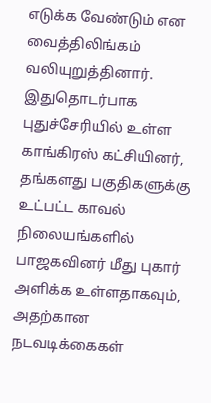எடுக்க வேண்டும் என வைத்திலிங்கம் வலியுறுத்தினார். இதுதொடர்பாக புதுச்சேரியில் உள்ள காங்கிரஸ் கட்சியினர், தங்களது பகுதிகளுக்கு உட்பட்ட காவல் நிலையங்களில் பாஜகவினர் மீது புகார் அளிக்க உள்ளதாகவும், அதற்கான நடவடிக்கைகள்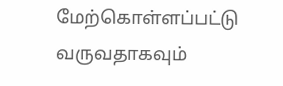மேற்கொள்ளப்பட்டு வருவதாகவும்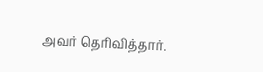அவர் தெரிவித்தார்.